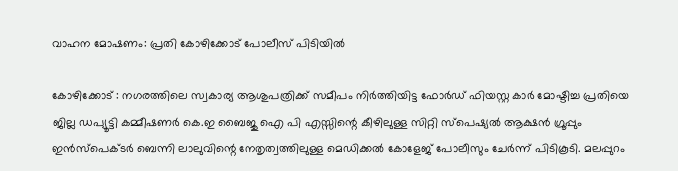വാഹന മോഷണം: പ്രതി കോഴിക്കോട് പോലീസ് പിടിയില്‍

കോഴിക്കോട് : നഗരത്തിലെ സ്വകാര്യ ആശുപത്രിക്ക് സമീപം നിര്‍ത്തിയിട്ട ഫോര്‍ഡ് ഫിയസ്റ്റ കാര്‍ മോഷ്ടിച്ച പ്രതിയെ ജില്ല ഡപ്യൂട്ടി കമ്മീഷണര്‍ കെ.ഇ ബൈജു ഐ പി എസ്സിന്റെ കീഴിലുള്ള സിറ്റി സ്‌പെഷ്യല്‍ ആക്ഷന്‍ ഗ്രൂപ്പും ഇന്‍സ്‌പെക്ടര്‍ ബെന്നി ലാലുവിന്റെ നേതൃത്വത്തിലുള്ള മെഡിക്കല്‍ കോളേജ് പോലീസും ചേര്‍ന്ന് പിടികൂടി. മലപ്പുറം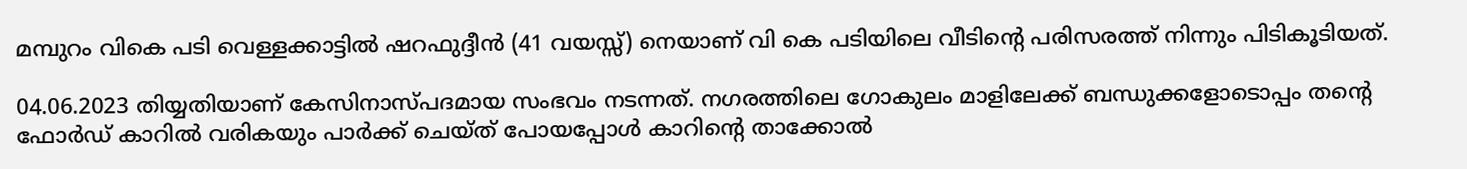മമ്പുറം വികെ പടി വെള്ളക്കാട്ടില്‍ ഷറഫുദ്ദീന്‍ (41 വയസ്സ്) നെയാണ് വി കെ പടിയിലെ വീടിന്റെ പരിസരത്ത് നിന്നും പിടികൂടിയത്.

04.06.2023 തിയ്യതിയാണ് കേസിനാസ്പദമായ സംഭവം നടന്നത്. നഗരത്തിലെ ഗോകുലം മാളിലേക്ക് ബന്ധുക്കളോടൊപ്പം തന്റെ ഫോര്‍ഡ് കാറില്‍ വരികയും പാര്‍ക്ക് ചെയ്ത് പോയപ്പോള്‍ കാറിന്റെ താക്കോല്‍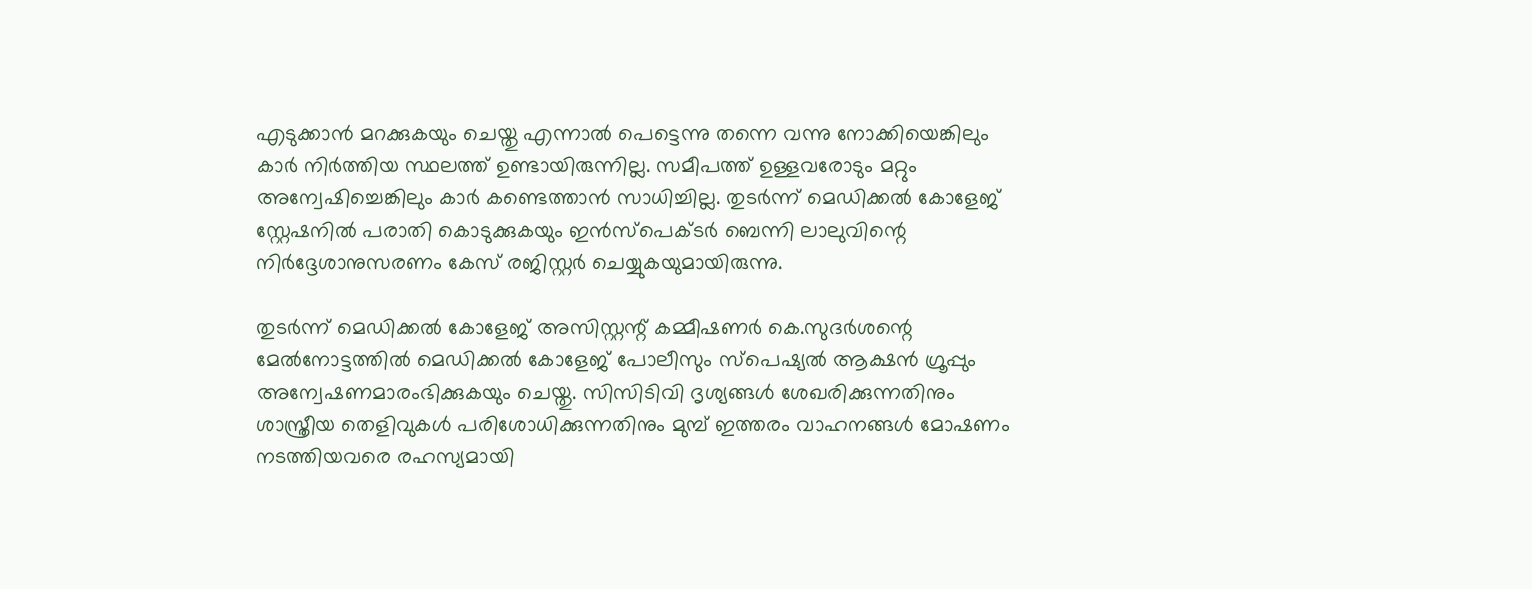എടുക്കാന്‍ മറക്കുകയും ചെയ്തു എന്നാല്‍ പെട്ടെന്നു തന്നെ വന്നു നോക്കിയെങ്കിലും കാര്‍ നിര്‍ത്തിയ സ്ഥലത്ത് ഉണ്ടായിരുന്നില്ല. സമീപത്ത് ഉള്ളവരോടും മറ്റും അന്വേഷിച്ചെങ്കിലും കാര്‍ കണ്ടെത്താന്‍ സാധിച്ചില്ല. തുടര്‍ന്ന് മെഡിക്കല്‍ കോളേജ് സ്റ്റേഷനില്‍ പരാതി കൊടുക്കുകയും ഇന്‍സ്‌പെക്ടര്‍ ബെന്നി ലാലുവിന്റെ നിര്‍ദ്ദേശാനുസരണം കേസ് രജിസ്റ്റര്‍ ചെയ്യുകയുമായിരുന്നു.

തുടര്‍ന്ന് മെഡിക്കല്‍ കോളേജ് അസിസ്റ്റന്റ് കമ്മീഷണര്‍ കെ.സുദര്‍ശന്റെ മേല്‍നോട്ടത്തില്‍ മെഡിക്കല്‍ കോളേജ് പോലീസും സ്‌പെഷ്യല്‍ ആക്ഷന്‍ ഗ്രൂപ്പും അന്വേഷണമാരംഭിക്കുകയും ചെയ്തു. സിസിടിവി ദൃശ്യങ്ങള്‍ ശേഖരിക്കുന്നതിനും ശാസ്ത്രീയ തെളിവുകള്‍ പരിശോധിക്കുന്നതിനും മുമ്പ് ഇത്തരം വാഹനങ്ങള്‍ മോഷണം നടത്തിയവരെ രഹസ്യമായി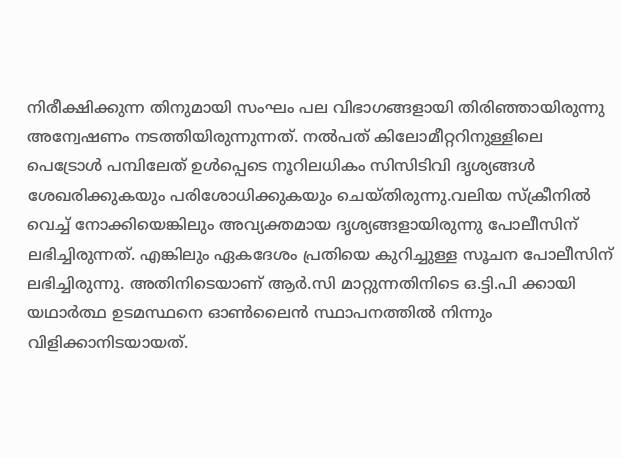നിരീക്ഷിക്കുന്ന തിനുമായി സംഘം പല വിഭാഗങ്ങളായി തിരിഞ്ഞായിരുന്നു അന്വേഷണം നടത്തിയിരുന്നുന്നത്. നല്‍പത് കിലോമീറ്ററിനുള്ളിലെ പെട്രോള്‍ പമ്പിലേത് ഉള്‍പ്പെടെ നൂറിലധികം സിസിടിവി ദൃശ്യങ്ങള്‍ ശേഖരിക്കുകയും പരിശോധിക്കുകയും ചെയ്തിരുന്നു.വലിയ സ്‌ക്രീനില്‍ വെച്ച് നോക്കിയെങ്കിലും അവ്യക്തമായ ദൃശ്യങ്ങളായിരുന്നു പോലീസിന് ലഭിച്ചിരുന്നത്. എങ്കിലും ഏകദേശം പ്രതിയെ കുറിച്ചുള്ള സൂചന പോലീസിന് ലഭിച്ചിരുന്നു. അതിനിടെയാണ് ആര്‍.സി മാറ്റുന്നതിനിടെ ഒ.ട്ടി.പി ക്കായി യഥാര്‍ത്ഥ ഉടമസ്ഥനെ ഓണ്‍ലൈന്‍ സ്ഥാപനത്തില്‍ നിന്നും വിളിക്കാനിടയായത്.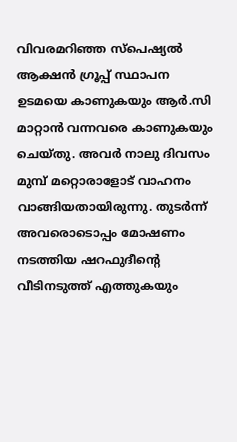വിവരമറിഞ്ഞ സ്‌പെഷ്യല്‍ ആക്ഷന്‍ ഗ്രൂപ്പ് സ്ഥാപന ഉടമയെ കാണുകയും ആര്‍.സി മാറ്റാന്‍ വന്നവരെ കാണുകയും ചെയ്തു. അവര്‍ നാലു ദിവസം മുമ്പ് മറ്റൊരാളോട് വാഹനം വാങ്ങിയതായിരുന്നു. തുടര്‍ന്ന് അവരൊടൊപ്പം മോഷണം നടത്തിയ ഷറഫുദീന്റെ വീടിനടുത്ത് എത്തുകയും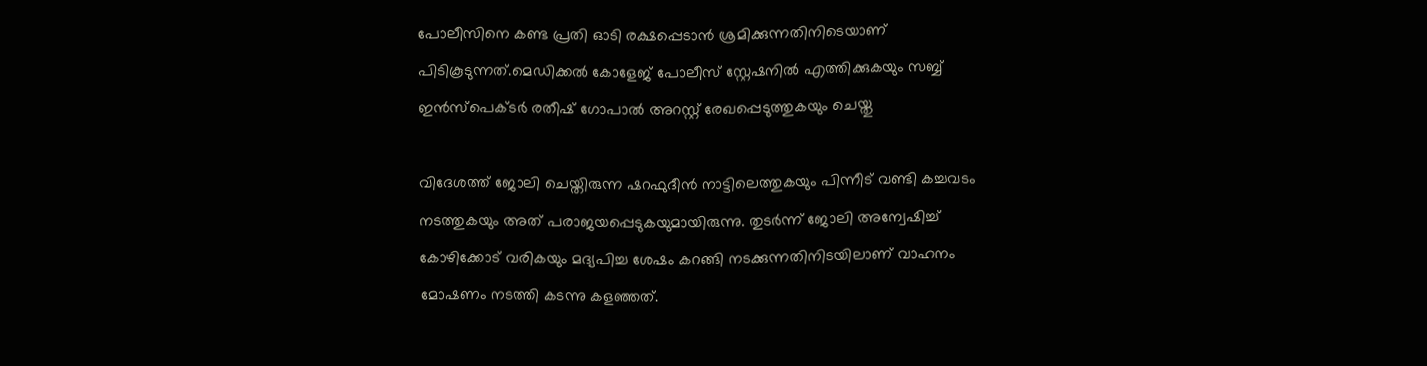പോലീസിനെ കണ്ട പ്രതി ഓടി രക്ഷപ്പെടാന്‍ ശ്രമിക്കുന്നതിനിടെയാണ് പിടികൂടുന്നത്.മെഡിക്കല്‍ കോളേജ് പോലീസ് സ്റ്റേഷനില്‍ എത്തിക്കുകയും സബ്ബ് ഇന്‍സ്‌പെക്ടര്‍ രതീഷ് ഗോപാല്‍ അറസ്റ്റ് രേഖപ്പെടുത്തുകയും ചെയ്തു

വിദേശത്ത് ജോലി ചെയ്തിരുന്ന ഷറഫുദീന്‍ നാട്ടിലെത്തുകയും പിന്നീട് വണ്ടി കച്ചവടം നടത്തുകയും അത് പരാജയപ്പെടുകയുമായിരുന്നു. തുടര്‍ന്ന് ജോലി അന്വേഷിച്ച് കോഴിക്കോട് വരികയും മദ്യപിച്ച ശേഷം കറങ്ങി നടക്കുന്നതിനിടയിലാണ് വാഹനം മോഷണം നടത്തി കടന്നു കളഞ്ഞത്.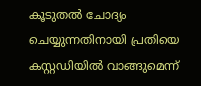കൂടുതല്‍ ചോദ്യം ചെയ്യുന്നതിനായി പ്രതിയെ കസ്റ്റഡിയില്‍ വാങ്ങുമെന്ന്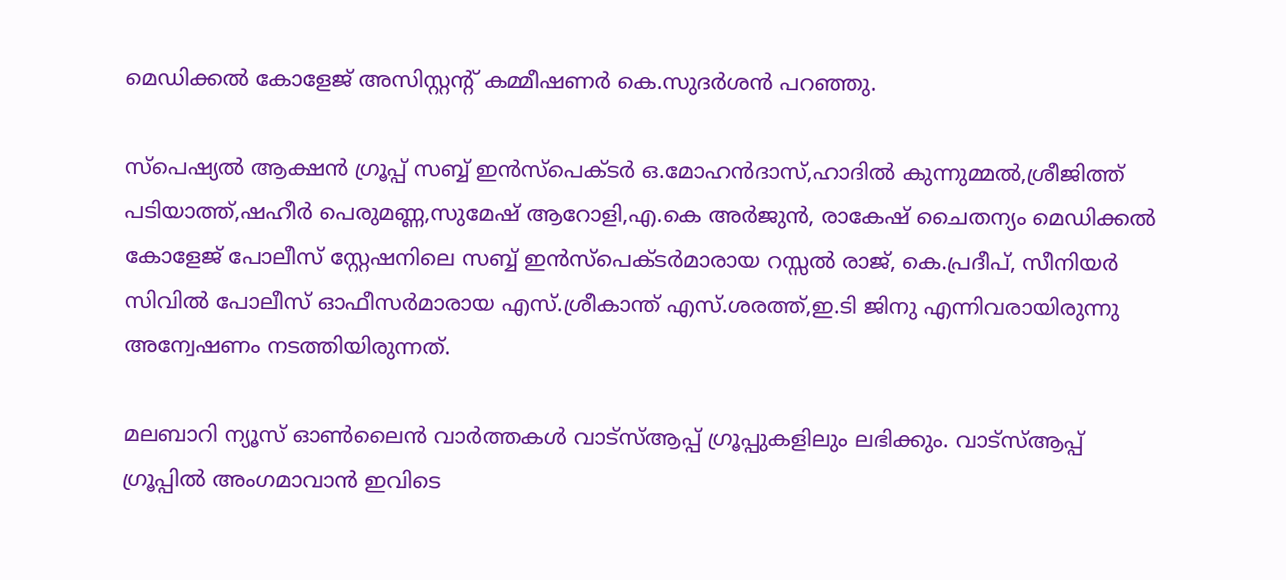മെഡിക്കല്‍ കോളേജ് അസിസ്റ്റന്റ് കമ്മീഷണര്‍ കെ.സുദര്‍ശന്‍ പറഞ്ഞു.

സ്‌പെഷ്യല്‍ ആക്ഷന്‍ ഗ്രൂപ്പ് സബ്ബ് ഇന്‍സ്‌പെക്ടര്‍ ഒ.മോഹന്‍ദാസ്,ഹാദില്‍ കുന്നുമ്മല്‍,ശ്രീജിത്ത് പടിയാത്ത്,ഷഹീര്‍ പെരുമണ്ണ,സുമേഷ് ആറോളി,എ.കെ അര്‍ജുന്‍, രാകേഷ് ചൈതന്യം മെഡിക്കല്‍ കോളേജ് പോലീസ് സ്റ്റേഷനിലെ സബ്ബ് ഇന്‍സ്‌പെക്ടര്‍മാരായ റസ്സല്‍ രാജ്, കെ.പ്രദീപ്, സീനിയര്‍ സിവില്‍ പോലീസ് ഓഫീസര്‍മാരായ എസ്.ശ്രീകാന്ത് എസ്.ശരത്ത്,ഇ.ടി ജിനു എന്നിവരായിരുന്നു അന്വേഷണം നടത്തിയിരുന്നത്.

മലബാറി ന്യൂസ് ഓണ്‍ലൈന്‍ വാര്‍ത്തകള്‍ വാട്‌സ്ആപ്പ് ഗ്രൂപ്പുകളിലും ലഭിക്കും. വാട്‌സ്ആപ്പ് ഗ്രൂപ്പില്‍ അംഗമാവാന്‍ ഇവിടെ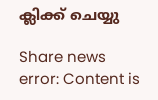ക്ലിക്ക് ചെയ്യു

Share news
error: Content is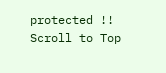protected !!
Scroll to Top